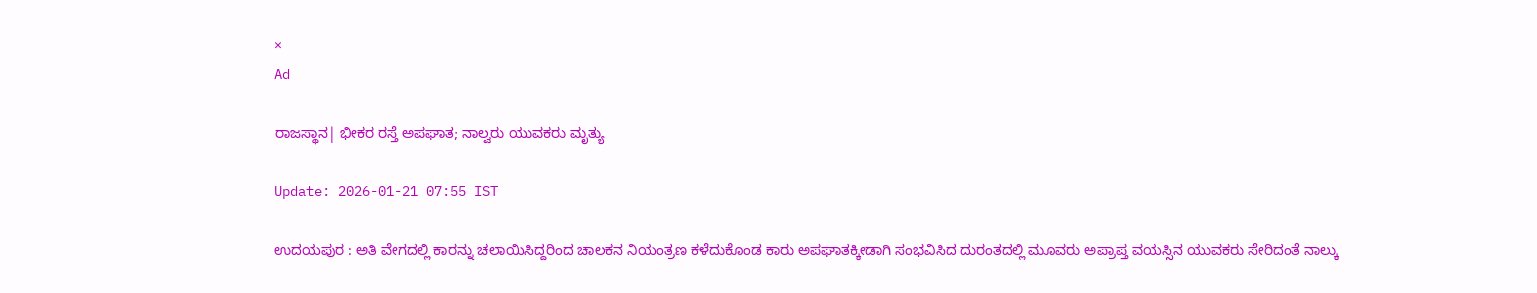×
Ad

ರಾಜಸ್ಥಾನ| ಭೀಕರ ರಸ್ತೆ ಅಪಘಾತ; ನಾಲ್ವರು ಯುವಕರು ಮೃತ್ಯು

Update: 2026-01-21 07:55 IST

ಉದಯಪುರ : ಅತಿ ವೇಗದಲ್ಲಿ ಕಾರನ್ನು ಚಲಾಯಿಸಿದ್ದರಿಂದ ಚಾಲಕನ ನಿಯಂತ್ರಣ ಕಳೆದುಕೊಂಡ ಕಾರು ಅಪಘಾತಕ್ಕೀಡಾಗಿ ಸಂಭವಿಸಿದ ದುರಂತದಲ್ಲಿ ಮೂವರು ಅಪ್ರಾಪ್ತ ವಯಸ್ಸಿನ ಯುವಕರು ಸೇರಿದಂತೆ ನಾಲ್ಕು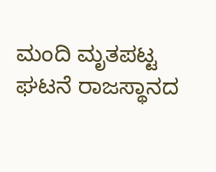ಮಂದಿ ಮೃತಪಟ್ಟ ಘಟನೆ ರಾಜಸ್ಥಾನದ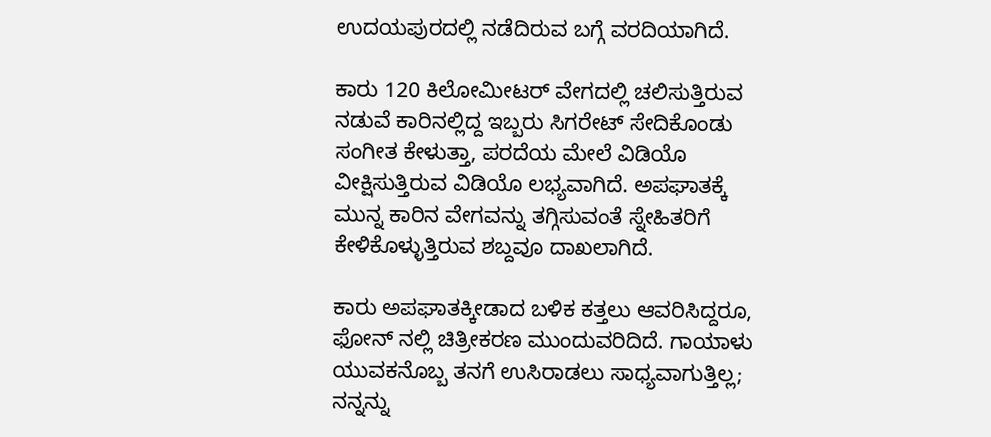ಉದಯಪುರದಲ್ಲಿ ನಡೆದಿರುವ ಬಗ್ಗೆ ವರದಿಯಾಗಿದೆ.

ಕಾರು 120 ಕಿಲೋಮೀಟರ್ ವೇಗದಲ್ಲಿ ಚಲಿಸುತ್ತಿರುವ ನಡುವೆ ಕಾರಿನಲ್ಲಿದ್ದ ಇಬ್ಬರು ಸಿಗರೇಟ್ ಸೇದಿಕೊಂಡು ಸಂಗೀತ ಕೇಳುತ್ತಾ, ಪರದೆಯ ಮೇಲೆ ವಿಡಿಯೊ ವೀಕ್ಷಿಸುತ್ತಿರುವ ವಿಡಿಯೊ ಲಭ್ಯವಾಗಿದೆ. ಅಪಘಾತಕ್ಕೆ ಮುನ್ನ ಕಾರಿನ ವೇಗವನ್ನು ತಗ್ಗಿಸುವಂತೆ ಸ್ನೇಹಿತರಿಗೆ ಕೇಳಿಕೊಳ್ಳುತ್ತಿರುವ ಶಬ್ದವೂ ದಾಖಲಾಗಿದೆ.

ಕಾರು ಅಪಘಾತಕ್ಕೀಡಾದ ಬಳಿಕ ಕತ್ತಲು ಆವರಿಸಿದ್ದರೂ, ಫೋನ್ ನಲ್ಲಿ ಚಿತ್ರೀಕರಣ ಮುಂದುವರಿದಿದೆ. ಗಾಯಾಳು ಯುವಕನೊಬ್ಬ ತನಗೆ ಉಸಿರಾಡಲು ಸಾಧ್ಯವಾಗುತ್ತಿಲ್ಲ; ನನ್ನನ್ನು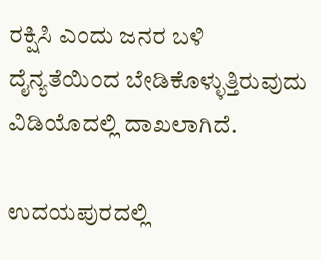ರಕ್ಷಿಸಿ ಎಂದು ಜನರ ಬಳಿ ದೈನ್ಯತೆಯಿಂದ ಬೇಡಿಕೊಳ್ಳುತ್ತಿರುವುದು ವಿಡಿಯೊದಲ್ಲಿ ದಾಖಲಾಗಿದೆ.

ಉದಯಪುರದಲ್ಲಿ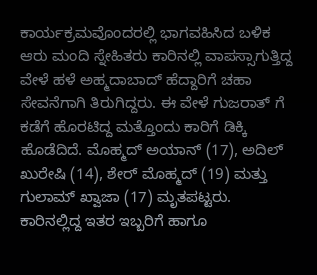ಕಾರ್ಯಕ್ರಮವೊಂದರಲ್ಲಿ ಭಾಗವಹಿಸಿದ ಬಳಿಕ ಆರು ಮಂದಿ ಸ್ನೇಹಿತರು ಕಾರಿನಲ್ಲಿ ವಾಪಸ್ಸಾಗುತ್ತಿದ್ದ ವೇಳೆ ಹಳೆ ಅಹ್ಮದಾಬಾದ್ ಹೆದ್ದಾರಿಗೆ ಚಹಾ ಸೇವನೆಗಾಗಿ ತಿರುಗಿದ್ದರು. ಈ ವೇಳೆ ಗುಜರಾತ್ ಗೆ ಕಡೆಗೆ ಹೊರಟಿದ್ದ ಮತ್ತೊಂದು ಕಾರಿಗೆ ಡಿಕ್ಕಿ ಹೊಡೆದಿದೆ. ಮೊಹ್ಮದ್ ಅಯಾನ್ (17), ಅದಿಲ್ ಖುರೇಷಿ (14), ಶೇರ್ ಮೊಹ್ಮದ್ (19) ಮತ್ತು ಗುಲಾಮ್ ಖ್ವಾಜಾ (17) ಮೃತಪಟ್ಟರು. ಕಾರಿನಲ್ಲಿದ್ದ ಇತರ ಇಬ್ಬರಿಗೆ ಹಾಗೂ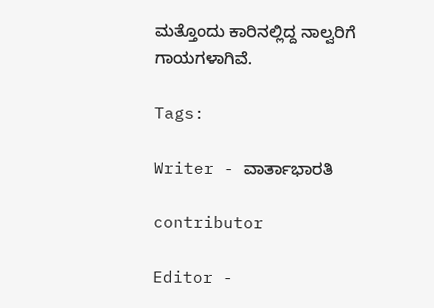ಮತ್ತೊಂದು ಕಾರಿನಲ್ಲಿದ್ದ ನಾಲ್ವರಿಗೆ ಗಾಯಗಳಾಗಿವೆ.

Tags:

Writer - ವಾರ್ತಾಭಾರತಿ

contributor

Editor -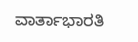ವಾರ್ತಾಭಾರತಿ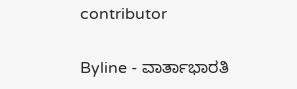contributor

Byline - ವಾರ್ತಾಭಾರತಿ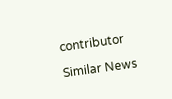contributor

Similar News